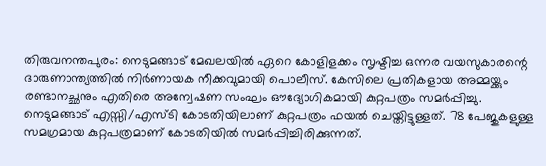തിരുവനന്തപുരം: നെടുമങ്ങാട് മേഖലയിൽ ഏറെ കോളിളക്കം സൃഷ്ടിച്ച ഒന്നര വയസുകാരന്റെ ദാരുണാന്ത്യത്തിൽ നിർണായക നീക്കവുമായി പൊലീസ്. കേസിലെ പ്രതികളായ അമ്മയ്ക്കും രണ്ടാനച്ഛനും എതിരെ അന്വേഷണ സംഘം ഔദ്യോഗികമായി കുറ്റപത്രം സമർപ്പിച്ചു.
നെടുമങ്ങാട് എസ്സി/എസ്ടി കോടതിയിലാണ് കുറ്റപത്രം ഫയൽ ചെയ്തിട്ടുള്ളത്. 78 പേജുകളുള്ള സമഗ്രമായ കുറ്റപത്രമാണ് കോടതിയിൽ സമർപ്പിച്ചിരിക്കുന്നത്.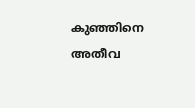കുഞ്ഞിനെ അതീവ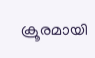ക്രൂരമായി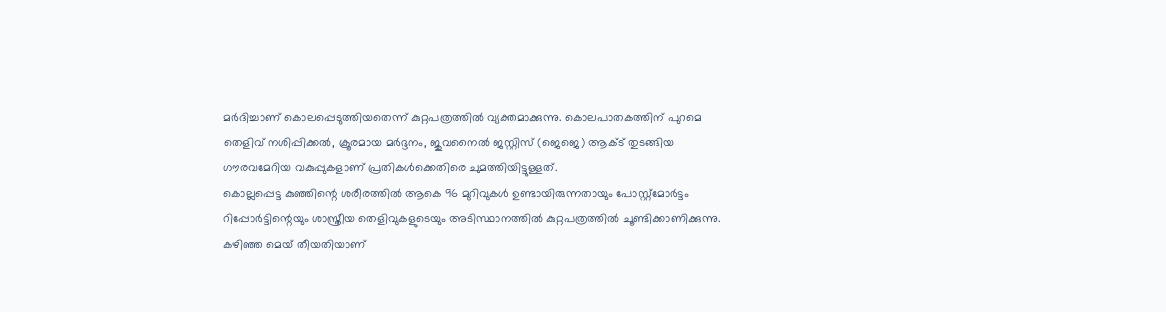മർദിച്ചാണ് കൊലപ്പെടുത്തിയതെന്ന് കുറ്റപത്രത്തിൽ വ്യക്തമാക്കുന്നു. കൊലപാതകത്തിന് പുറമെ തെളിവ് നശിപ്പിക്കൽ, ക്രൂരമായ മർദ്ദനം, ജുവനൈൽ ജസ്റ്റിസ് (ജെജെ) ആക്ട് തുടങ്ങിയ ഗൗരവമേറിയ വകുപ്പുകളാണ് പ്രതികൾക്കെതിരെ ചുമത്തിയിട്ടുള്ളത്.
കൊല്ലപ്പെട്ട കുഞ്ഞിന്റെ ശരീരത്തിൽ ആകെ 96 മുറിവുകൾ ഉണ്ടായിരുന്നതായും പോസ്റ്റ്മോർട്ടം റിപ്പോർട്ടിന്റെയും ശാസ്ത്രീയ തെളിവുകളുടെയും അടിസ്ഥാനത്തിൽ കുറ്റപത്രത്തിൽ ചൂണ്ടിക്കാണിക്കുന്നു.
കഴിഞ്ഞ മെയ് തീയതിയാണ്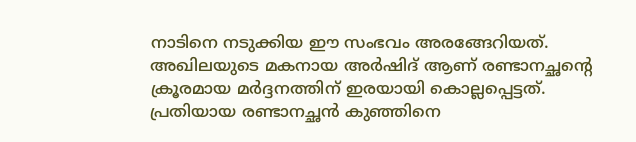നാടിനെ നടുക്കിയ ഈ സംഭവം അരങ്ങേറിയത്. അഖിലയുടെ മകനായ അർഷിദ് ആണ് രണ്ടാനച്ഛന്റെ ക്രൂരമായ മർദ്ദനത്തിന് ഇരയായി കൊല്ലപ്പെട്ടത്.
പ്രതിയായ രണ്ടാനച്ഛൻ കുഞ്ഞിനെ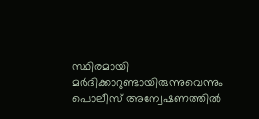സ്ഥിരമായി മർദിക്കാറുണ്ടായിരുന്നുവെന്നും പൊലീസ് അന്വേഷണത്തിൽ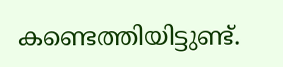കണ്ടെത്തിയിട്ടുണ്ട്.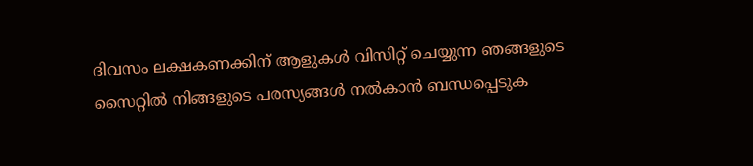ദിവസം ലക്ഷകണക്കിന് ആളുകൾ വിസിറ്റ് ചെയ്യുന്ന ഞങ്ങളുടെ സൈറ്റിൽ നിങ്ങളുടെ പരസ്യങ്ങൾ നൽകാൻ ബന്ധപ്പെടുക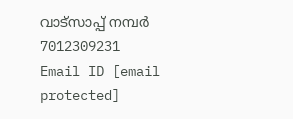വാട്സാപ്പ് നമ്പർ 7012309231 Email ID [email protected]